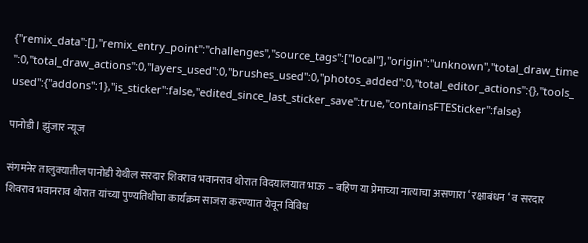{"remix_data":[],"remix_entry_point":"challenges","source_tags":["local"],"origin":"unknown","total_draw_time":0,"total_draw_actions":0,"layers_used":0,"brushes_used":0,"photos_added":0,"total_editor_actions":{},"tools_used":{"addons":1},"is_sticker":false,"edited_since_last_sticker_save":true,"containsFTESticker":false}

पानोडी l झुंजार न्यूज

संगमनेर तालुक्यातील पानोडी येथील सरदार शिवराव भवानराव थोरात विदयालयात भाऊ – बहिण या प्रेमाच्या नात्याचा असणारा ‘ रक्षाबंधन ‘ व सरदार शिवराव भवानराव थोरात यांच्या पुण्यतिथीचा कार्यक्रम साजरा करण्यात येवून विविध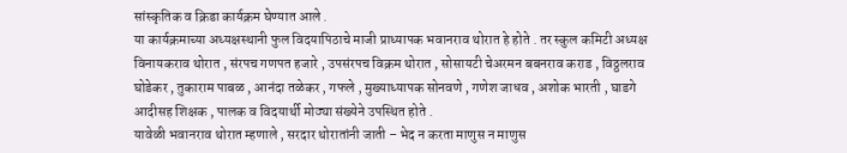सांस्कृतिक व क्रिडा कार्यक्रम घेण्यात आले .
या कार्यक्रमाच्या अध्यक्षस्थानी फुल विदयापिठाचे माजी प्राध्यापक भवानराव थोरात हे होते . तर स्कुल कमिटी अध्यक्ष विनायकराव थोरात , संरपच गणपत हजारे , उपसंरपच विक्रम थोरात , सोसायटी चेअरमन बबनराव कराड , विठ्ठलराव घोडेकर , तुकाराम पाबळ , आनंदा तळेकर , गफले , मुख्याध्यापक सोनवणे , गणेश जाधव , अशोक भारती , घाडगे आदीसह शिक्षक , पालक व विदयार्थी मोठ्या संख्येने उपस्थित होते .
यावेळी भवानराव थोरात म्हणाले , सरदार थोरातांनी जाती – भेद न करता माणुस न माणुस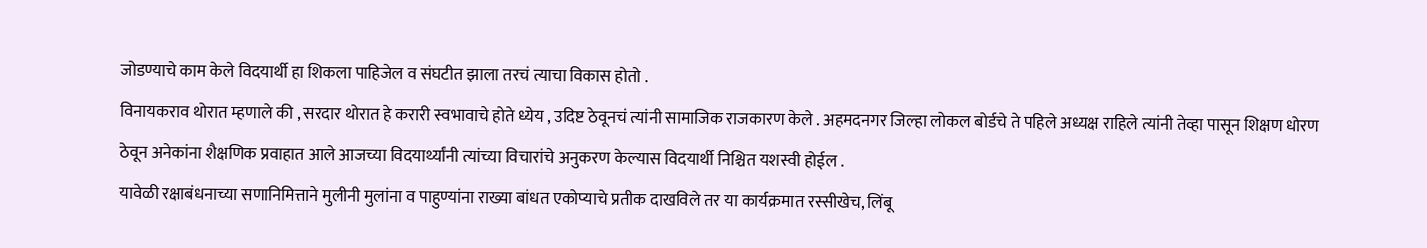जोडण्याचे काम केले विदयार्थी हा शिकला पाहिजेल व संघटीत झाला तरचं त्याचा विकास होतो .
विनायकराव थोरात म्हणाले की , सरदार थोरात हे करारी स्वभावाचे होते ध्येय , उदिष्ट ठेवूनचं त्यांनी सामाजिक राजकारण केले . अहमदनगर जिल्हा लोकल बोर्डचे ते पहिले अध्यक्ष राहिले त्यांनी तेव्हा पासून शिक्षण धोरण ठेवून अनेकांना शैक्षणिक प्रवाहात आले आजच्या विदयार्थ्यांनी त्यांच्या विचारांचे अनुकरण केल्यास विदयार्थी निश्चित यशस्वी होईल .
यावेळी रक्षाबंधनाच्या सणानिमित्ताने मुलीनी मुलांना व पाहुण्यांना राख्या बांधत एकोप्याचे प्रतीक दाखविले तर या कार्यक्रमात रस्सीखेच, लिंबू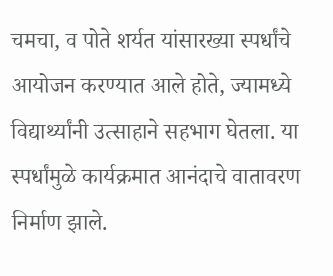चमचा, व पोते शर्यत यांसारख्या स्पर्धांचे आयोजन करण्यात आले होते, ज्यामध्ये विद्यार्थ्यांनी उत्साहाने सहभाग घेतला. या स्पर्धांमुळे कार्यक्रमात आनंदाचे वातावरण निर्माण झाले.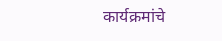कार्यक्रमांचे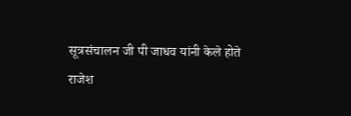सूत्रसंचालन जी पी जाधव यांनी केले होते
राजेश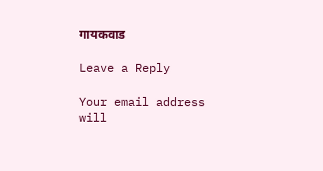गायकवाड

Leave a Reply

Your email address will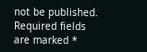not be published. Required fields are marked *